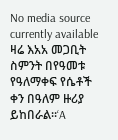No media source currently available
ዛሬ እአአ መጋቢት ስምንት በየዓመቱ የዓለማቀፍ የሴቶች ቀን በዓለም ዙሪያ ይከበራል፡፡‘A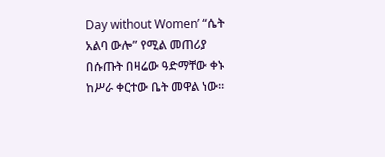Day without Women’ “ሴት አልባ ውሎ” የሚል መጠሪያ በሱጡት በዛሬው ዓድማቸው ቀኑ ከሥራ ቀርተው ቤት መዋል ነው፡፡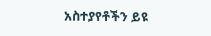አስተያየቶችን ይዩ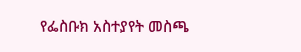የፌስቡክ አስተያየት መስጫ